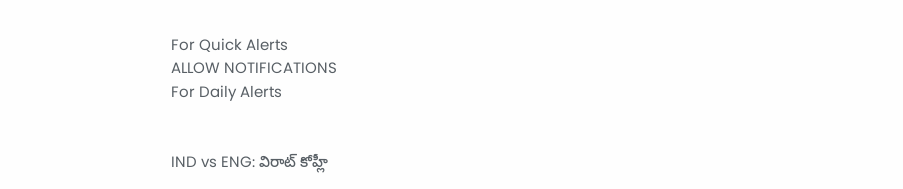For Quick Alerts
ALLOW NOTIFICATIONS
For Daily Alerts


IND vs ENG: విరాట్ కోహ్లీ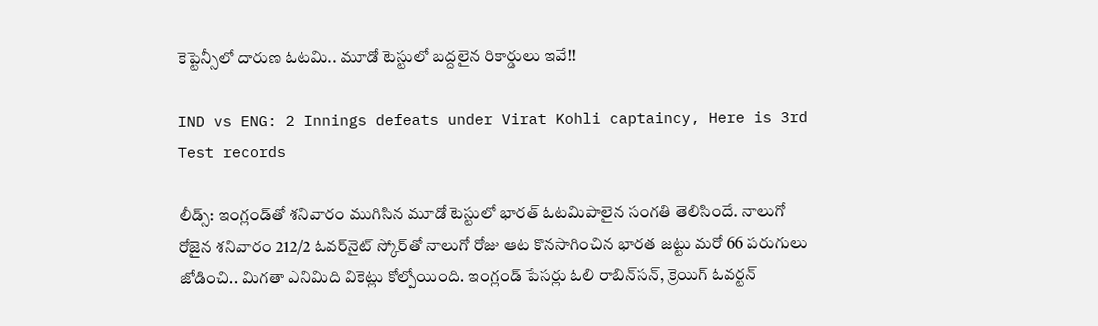కెప్టెన్సీలో దారుణ ఓటమి.. మూడో టెస్టులో బద్దలైన రికార్డులు ఇవే!!

IND vs ENG: 2 Innings defeats under Virat Kohli captaincy, Here is 3rd Test records

లీడ్స్‌: ఇంగ్లండ్‌తో శనివారం ముగిసిన మూడో టెస్టులో భారత్ ఓటమిపాలైన సంగతి తెలిసిందే. నాలుగో రోజైన శనివారం 212/2 ఓవర్‌నైట్‌ స్కోర్‌తో నాలుగో రోజు ఆట కొనసాగించిన భారత జట్టు మరో 66 పరుగులు జోడించి.. మిగతా ఎనిమిది వికెట్లు కోల్పోయింది. ఇంగ్లండ్ పేసర్లు ఓలి రాబిన్‌సన్‌, క్రెయిగ్ ఓవర్టన్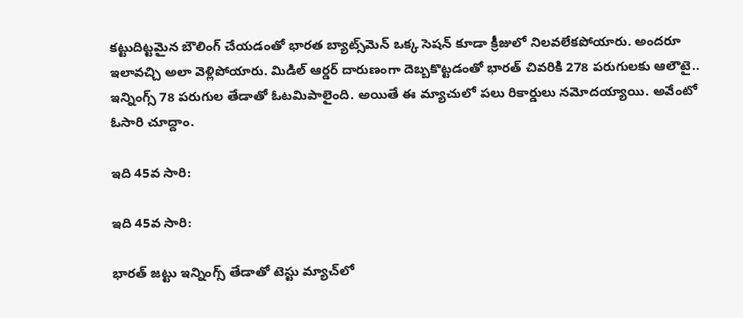కట్టుదిట్టమైన బౌలింగ్‌ చేయడంతో భారత బ్యాట్స్‌మెన్‌ ఒక్క సెషన్‌ కూడా క్రీజులో నిలవలేకపోయారు. అందరూ ఇలావచ్చి అలా వెళ్లిపోయారు. మిడిల్ ఆర్డర్ దారుణంగా దెబ్బకొట్టడంతో భారత్ చివరికి 278 పరుగులకు ఆలౌటై.. ఇన్నింగ్స్‌ 78 పరుగుల తేడాతో ఓటమిపాలైంది. అయితే ఈ మ్యాచులో పలు రికార్డులు నమోదయ్యాయి. అవేంటో ఓసారి చూద్దాం.

ఇది 45వ సారి:

ఇది 45వ సారి:

భారత్ జట్టు ఇన్నింగ్స్ తేడాతో టెస్టు మ్యాచ్‌లో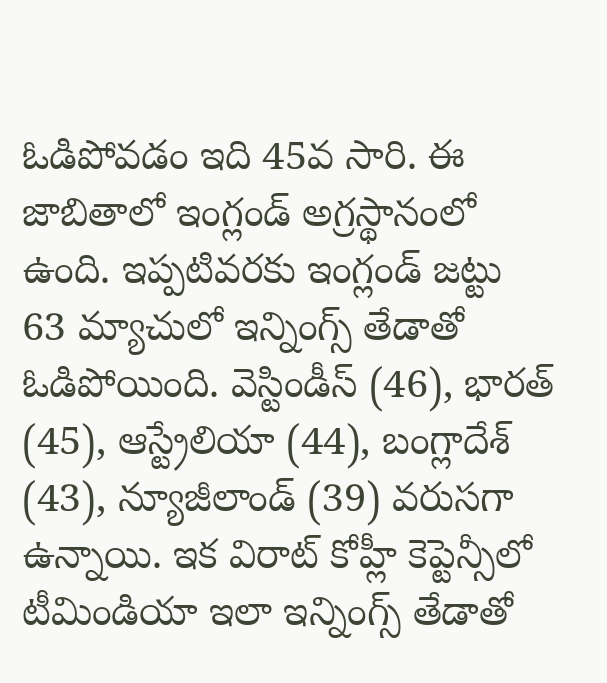ఓడిపోవడం ఇది 45వ సారి. ఈ జాబితాలో ఇంగ్లండ్ అగ్రస్థానంలో ఉంది. ఇప్పటివరకు ఇంగ్లండ్ జట్టు 63 మ్యాచులో ఇన్నింగ్స్ తేడాతో ఓడిపోయింది. వెస్టిండీస్ (46), భారత్ (45), ఆస్ట్రేలియా (44), బంగ్లాదేశ్ (43), న్యూజీలాండ్ (39) వరుసగా ఉన్నాయి. ఇక విరాట్ కోహ్లీ కెప్టెన్సీ‌లో టీమిండియా ఇలా ఇన్నింగ్స్ తేడాతో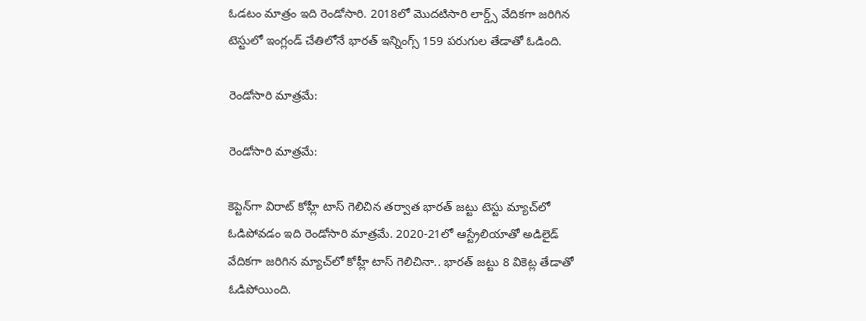ఓడటం మాత్రం ఇది రెండోసారి. 2018లో మొదటిసారి లార్డ్స్‌ వేదికగా జరిగిన టెస్టులో ఇంగ్లండ్ చేతిలోనే భారత్ ఇన్నింగ్స్ 159 పరుగుల తేడాతో ఓడింది.

రెండోసారి మాత్రమే:

రెండోసారి మాత్రమే:

కెప్టెన్‌గా విరాట్ కోహ్లీ టాస్ గెలిచిన తర్వాత భారత్ జట్టు టెస్టు మ్యాచ్‌లో ఓడిపోవడం ఇది రెండోసారి మాత్రమే. 2020-21లో ఆస్ట్రేలియా‌తో అడిలైడ్ వేదికగా జరిగిన మ్యాచ్‌లో కోహ్లీ టాస్ గెలిచినా.. భారత్ జట్టు 8 వికెట్ల తేడాతో ఓడిపోయింది.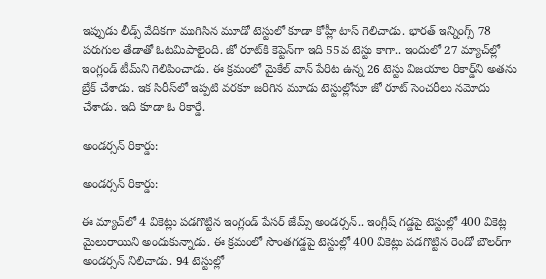ఇప్పుడు లీడ్స్ వేదికగా ముగిసిన మూడో టెస్టులో కూడా కోహ్లీ టాస్ గెలిచాడు. భారత్ ఇన్నింగ్స్‌ 78 పరుగుల తేడాతో ఓటమిపాలైంది. జో రూట్‌కి కెప్టెన్‌గా ఇది 55వ టెస్టు కాగా.. ఇందులో 27 మ్యాచ్‌ల్లో ఇంగ్లండ్ టీమ్‌ని గెలిపించాడు. ఈ క్రమంలో మైకేల్ వాన్ పేరిట ఉన్న 26 టెస్టు విజయాల రికార్డ్‌ని అతను బ్రేక్ చేశాడు. ఇక సిరీస్‌లో ఇప్పటి వరకూ జరిగిన మూడు టెస్టుల్లోనూ జో రూట్ సెంచరీలు నమోదు చేశాడు. ఇది కూడా ఓ రికార్డే.

అండర్సన్ రికార్డు:

అండర్సన్ రికార్డు:

ఈ మ్యాచ్‌లో 4 వికెట్లు పడగొట్టిన ఇంగ్లండ్ పేసర్ జేమ్స్ అండర్సన్.. ఇంగ్లీష్ గడ్డపై టెస్టుల్లో 400 వికెట్ల మైలురాయిని అందుకున్నాడు. ఈ క్రమంలో సొంతగడ్డపై టెస్టుల్లో 400 వికెట్లు పడగొట్టిన రెండో బౌలర్‌గా అండర్సన్ నిలిచాడు. 94 టెస్టుల్లో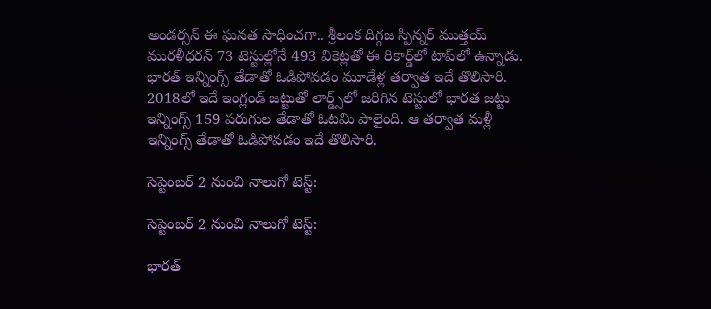అండర్సన్ ఈ ఘనత సాధించగా.. శ్రీలంక దిగ్గజ స్పిన్నర్ ముత్తయ్ మురళీధరన్ 73 టెస్టుల్లోనే 493 వికెట్లతో ఈ రికార్డ్‌లో టాప్‌లో ఉన్నాడు. భారత్ ఇన్నింగ్స్ తేడాతో ఓడిపోవడం మూడేళ్ల తర్వాత ఇదే తొలిసారి. 2018లో ఇదే ఇంగ్లండ్ జట్టుతో లార్డ్స్‌లో జరిగిన టెస్టులో భారత జట్టు ఇన్నింగ్స్ 159 పరుగుల తేడాతో ఓటమి పాలైంది. ఆ తర్వాత మళ్లీ ఇన్నింగ్స్ తేడాతో ఓడిపోవడం ఇదే తొలిసారి.

సెప్టెంబర్ 2 నుంచి నాలుగో టెస్ట్:

సెప్టెంబర్ 2 నుంచి నాలుగో టెస్ట్:

భారత్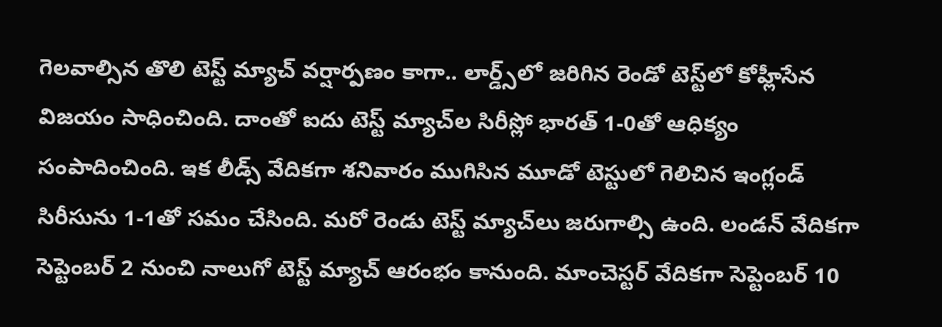గెలవాల్సిన తొలి టెస్ట్ మ్యాచ్ వ‌ర్షార్ప‌ణం కాగా.. లార్డ్స్‌లో జ‌రిగిన‌ రెండో టెస్ట్‌లో కోహ్లీసేన విజ‌యం సాధించింది. దాంతో ఐదు టెస్ట్ మ్యాచ్‌ల సిరీస్లో భారత్ 1-0తో ఆధిక్యం సంపాదించింది. ఇక లీడ్స్ వేదికగా శనివారం ముగిసిన మూడో టెస్టులో గెలిచిన ఇంగ్లండ్ సిరీసును 1-1తో సమం చేసింది. మ‌రో రెండు టెస్ట్ మ్యాచ్‌లు జ‌రుగాల్సి ఉంది. లండన్ వేదికగా సెప్టెంబర్ 2 నుంచి నాలుగో టెస్ట్ మ్యాచ్ ఆరంభం కానుంది. మాంచెస్టర్ వేదికగా సెప్టెంబర్ 10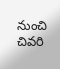నుంచి చివరి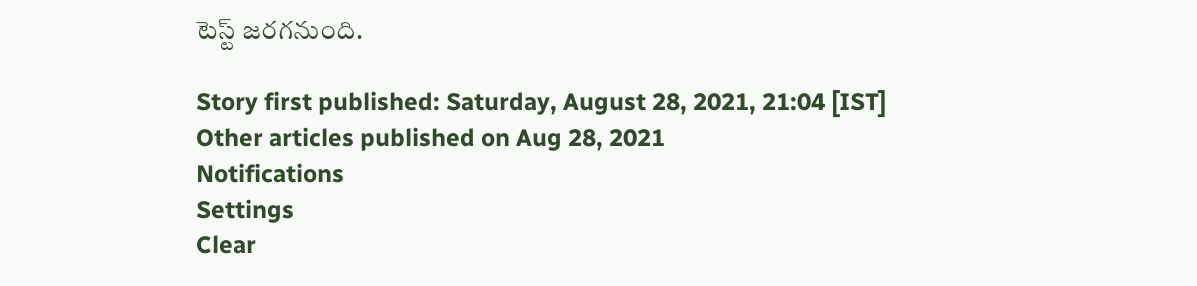టెస్ట్ జరగనుంది.

Story first published: Saturday, August 28, 2021, 21:04 [IST]
Other articles published on Aug 28, 2021
Notifications
Settings
Clear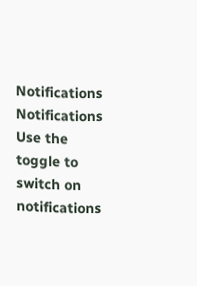Notifications
Notifications
Use the toggle to switch on notifications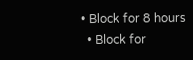• Block for 8 hours
  • Block for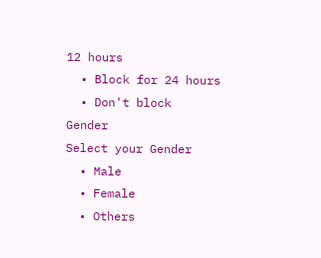12 hours
  • Block for 24 hours
  • Don't block
Gender
Select your Gender
  • Male
  • Female
  • Others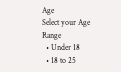Age
Select your Age Range
  • Under 18
  • 18 to 25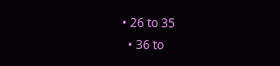• 26 to 35
  • 36 to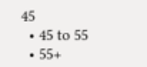45
  • 45 to 55
  • 55+